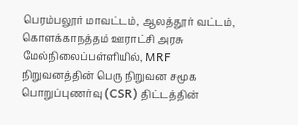பெரம்பலூர் மாவட்டம், ஆலத்தூர் வட்டம், கொளக்காநத்தம் ஊராட்சி அரசு மேல்நிலைப்பள்ளியில், MRF நிறுவனத்தின் பெரு நிறுவன சமூக பொறுப்புணர்வு (CSR) திட்டத்தின்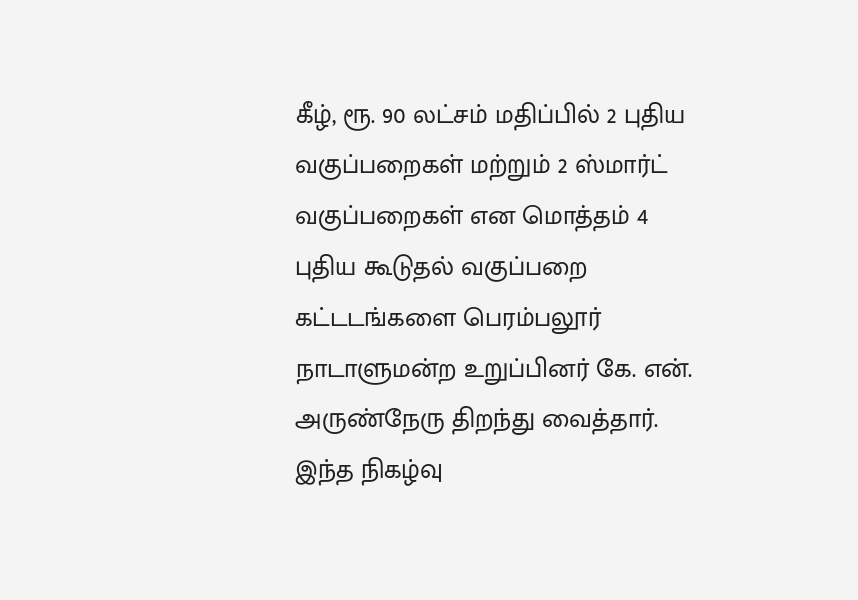கீழ், ரூ. 90 லட்சம் மதிப்பில் 2 புதிய வகுப்பறைகள் மற்றும் 2 ஸ்மார்ட் வகுப்பறைகள் என மொத்தம் 4 புதிய கூடுதல் வகுப்பறை கட்டடங்களை பெரம்பலூர் நாடாளுமன்ற உறுப்பினர் கே. என். அருண்நேரு திறந்து வைத்தார். இந்த நிகழ்வு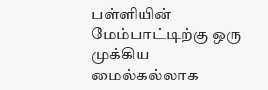பள்ளியின் மேம்பாட்டிற்கு ஒரு முக்கிய மைல்கல்லாக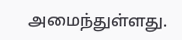அமைந்துள்ளது.